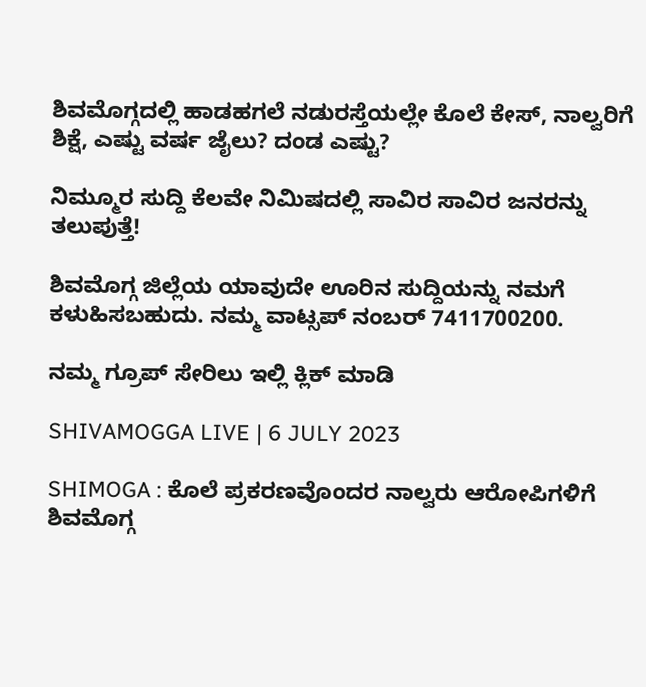ಶಿವಮೊಗ್ಗದಲ್ಲಿ ಹಾಡಹಗಲೆ ನಡುರಸ್ತೆಯಲ್ಲೇ ಕೊಲೆ ಕೇಸ್‌, ನಾಲ್ವರಿಗೆ ಶಿಕ್ಷೆ, ಎಷ್ಟು ವರ್ಷ ಜೈಲು? ದಂಡ ಎಷ್ಟು?

ನಿಮ್ಮೂರ ಸುದ್ದಿ ಕೆಲವೇ ನಿಮಿಷದಲ್ಲಿ ಸಾವಿರ ಸಾವಿರ ಜನರನ್ನು ತಲುಪುತ್ತೆ!

ಶಿವಮೊಗ್ಗ ಜಿಲ್ಲೆಯ ಯಾವುದೇ ಊರಿನ ಸುದ್ದಿಯನ್ನು ನಮಗೆ ಕಳುಹಿಸಬಹುದು. ನಮ್ಮ ವಾಟ್ಸಪ್‌ ನಂಬರ್ 7411700200.

ನಮ್ಮ ಗ್ರೂಪ್‌ ಸೇರಿಲು ಇಲ್ಲಿ ಕ್ಲಿಕ್‌ ಮಾಡಿ

SHIVAMOGGA LIVE | 6 JULY 2023

SHIMOGA : ಕೊಲೆ ಪ್ರಕರಣವೊಂದರ ನಾಲ್ವರು ಆರೋಪಿಗಳಿಗೆ ಶಿವಮೊಗ್ಗ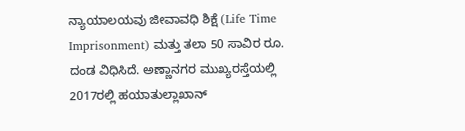ನ್ಯಾಯಾಲಯವು ಜೀವಾವಧಿ ಶಿಕ್ಷೆ (Life Time Imprisonment) ಮತ್ತು ತಲಾ 50 ಸಾವಿರ ರೂ. ದಂಡ ವಿಧಿಸಿದೆ. ಅಣ್ಣಾನಗರ ಮುಖ್ಯರಸ್ತೆಯಲ್ಲಿ 2017ರಲ್ಲಿ ಹಯಾತುಲ್ಲಾಖಾನ್‌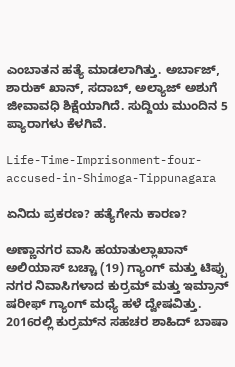ಎಂಬಾತನ ಹತ್ಯೆ ಮಾಡಲಾಗಿತ್ತು. ಅರ್ಬಾಜ್‌, ಶಾರುಕ್‌ ಖಾನ್‌, ಸದಾಬ್‌, ಅಲ್ಯಾಜ್‌ ಅಶುಗೆ ಜೀವಾವಧಿ ಶಿಕ್ಷೆಯಾಗಿದೆ. ಸುದ್ದಿಯ ಮುಂದಿನ 5 ಪ್ಯಾರಾಗಳು ಕೆಳಗಿವೆ.

Life-Time-Imprisonment-four-accused-in-Shimoga-Tippunagara

ಏನಿದು ಪ್ರಕರಣ? ಹತ್ಯೆಗೇನು ಕಾರಣ?

ಅಣ್ಣಾನಗರ ವಾಸಿ ಹಯಾತುಲ್ಲಾಖಾನ್‌ ಅಲಿಯಾಸ್‌ ಬಚ್ಚಾ (19) ಗ್ಯಾಂಗ್‌ ಮತ್ತು ಟಿಪ್ಪು ನಗರ ನಿವಾಸಿಗಳಾದ ಕುರ್ರಮ್‌ ಮತ್ತು ಇಮ್ರಾನ್‌ ಷರೀಫ್‌ ಗ್ಯಾಂಗ್‌ ಮಧ್ಯೆ ಹಳೆ ದ್ವೇಷವಿತ್ತು. 2016ರಲ್ಲಿ ಕುರ್ರಮ್‌ನ ಸಹಚರ ಶಾಹಿದ್‌ ಬಾಷಾ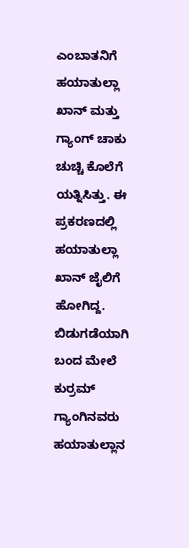ಎಂಬಾತನಿಗೆ ಹಯಾತುಲ್ಲಾ ಖಾನ್‌ ಮತ್ತು ಗ್ಯಾಂಗ್‌ ಚಾಕು ಚುಚ್ಚಿ ಕೊಲೆಗೆ ಯತ್ನಿಸಿತ್ತು. ಈ ಪ್ರಕರಣದಲ್ಲಿ ಹಯಾತುಲ್ಲಾ ಖಾನ್‌ ಜೈಲಿಗೆ ಹೋಗಿದ್ದ. ಬಿಡುಗಡೆಯಾಗಿ ಬಂದ ಮೇಲೆ ಕುರ್ರಮ್‌ ಗ್ಯಾಂಗಿನವರು ಹಯಾತುಲ್ಲಾನ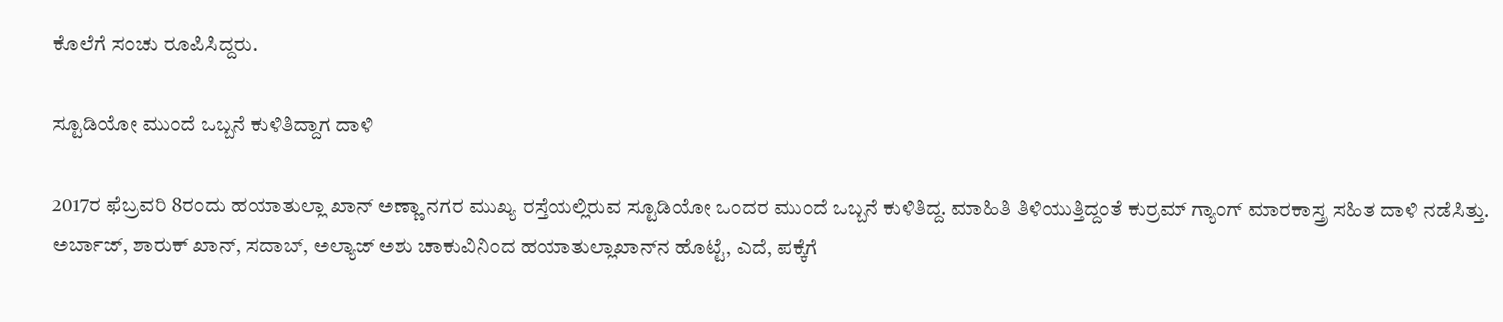ಕೊಲೆಗೆ ಸಂಚು ರೂಪಿಸಿದ್ದರು.

ಸ್ಟೂಡಿಯೋ ಮುಂದೆ ಒಬ್ಬನೆ ಕುಳಿತಿದ್ದಾಗ ದಾಳಿ

2017ರ ಫೆಬ್ರವರಿ 8ರಂದು ಹಯಾತುಲ್ಲಾ ಖಾನ್‌ ಅಣ್ಣಾ ನಗರ ಮುಖ್ಯ ರಸ್ತೆಯಲ್ಲಿರುವ ಸ್ಟೂಡಿಯೋ ಒಂದರ ಮುಂದೆ ಒಬ್ಬನೆ ಕುಳಿತಿದ್ದ. ಮಾಹಿತಿ ತಿಳಿಯುತ್ತಿದ್ದಂತೆ ಕುರ್ರಮ್‌ ಗ್ಯಾಂಗ್‌ ಮಾರಕಾಸ್ತ್ರ ಸಹಿತ ದಾಳಿ ನಡೆಸಿತ್ತು. ಅರ್ಬಾಜ್‌, ಶಾರುಕ್‌ ಖಾನ್‌, ಸದಾಬ್‌, ಅಲ್ಯಾಜ್‌ ಅಶು ಚಾಕುವಿನಿಂದ ಹಯಾತುಲ್ಲಾಖಾನ್‌ನ ಹೊಟ್ಟೆ, ಎದೆ, ಪಕ್ಕೆಗೆ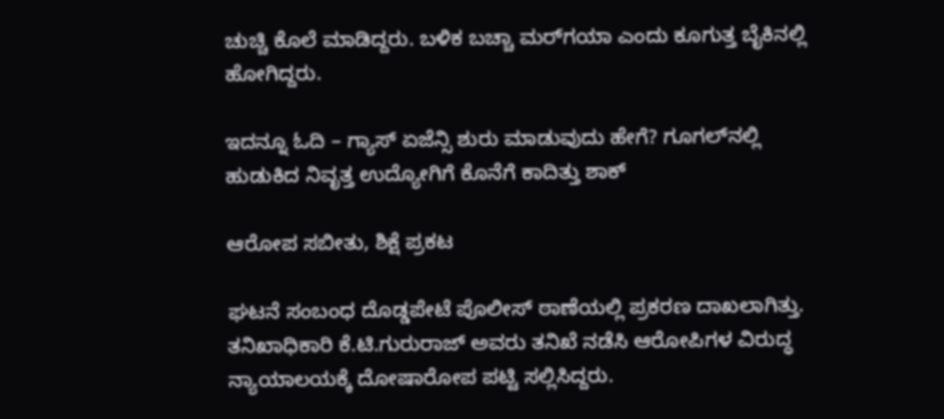ಚುಚ್ಚಿ ಕೊಲೆ ಮಾಡಿದ್ದರು. ಬಳಿಕ ಬಚ್ಚಾ ಮರ್‌ಗಯಾ ಎಂದು ಕೂಗುತ್ತ ಬೈಕಿನಲ್ಲಿ ಹೋಗಿದ್ದರು.

ಇದನ್ನೂ ಓದಿ – ಗ್ಯಾಸ್‌ ಏಜೆನ್ಸಿ ಶುರು ಮಾಡುವುದು ಹೇಗೆ? ಗೂಗಲ್‌ನಲ್ಲಿ ಹುಡುಕಿದ ನಿವೃತ್ತ ಉದ್ಯೋಗಿಗೆ ಕೊನೆಗೆ ಕಾದಿತ್ತು ಶಾಕ್

ಆರೋಪ ಸಬೀತು, ಶಿಕ್ಷೆ ಪ್ರಕಟ

ಘಟನೆ ಸಂಬಂಧ ದೊಡ್ಡಪೇಟೆ ಪೊಲೀಸ್‌ ಠಾಣೆಯಲ್ಲಿ ಪ್ರಕರಣ ದಾಖಲಾಗಿತ್ತು. ತನಿಖಾಧಿಕಾರಿ ಕೆ.ಟಿ.ಗುರುರಾಜ್‌ ಅವರು ತನಿಖೆ ನಡೆಸಿ ಆರೋಪಿಗಳ ವಿರುದ್ಧ ನ್ಯಾಯಾಲಯಕ್ಕೆ ದೋಷಾರೋಪ ಪಟ್ಟಿ ಸಲ್ಲಿಸಿದ್ದರು.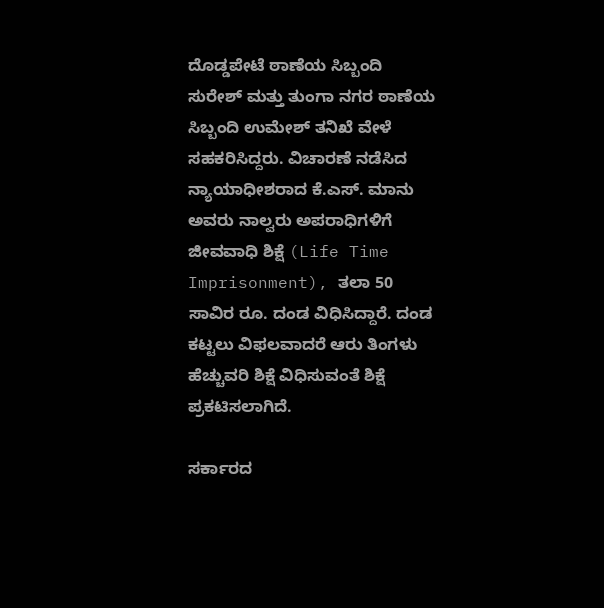ದೊಡ್ಡಪೇಟೆ ಠಾಣೆಯ ಸಿಬ್ಬಂದಿ ಸುರೇಶ್‌ ಮತ್ತು ತುಂಗಾ ನಗರ ಠಾಣೆಯ ಸಿಬ್ಬಂದಿ ಉಮೇಶ್‌ ತನಿಖೆ ವೇಳೆ ಸಹಕರಿಸಿದ್ದರು. ವಿಚಾರಣೆ ನಡೆಸಿದ ನ್ಯಾಯಾಧೀಶರಾದ ಕೆ.ಎಸ್‌. ಮಾನು ಅವರು ನಾಲ್ವರು ಅಪರಾಧಿಗಳಿಗೆ ಜೀವವಾಧಿ ಶಿಕ್ಷೆ (Life Time Imprisonment), ತಲಾ 50 ಸಾವಿರ ರೂ. ದಂಡ ವಿಧಿಸಿದ್ದಾರೆ. ದಂಡ ಕಟ್ಟಲು ವಿಫಲವಾದರೆ ಆರು ತಿಂಗಳು ಹೆಚ್ಚುವರಿ ಶಿಕ್ಷೆ ವಿಧಿಸುವಂತೆ ಶಿಕ್ಷೆ ಪ್ರಕಟಿಸಲಾಗಿದೆ.

ಸರ್ಕಾರದ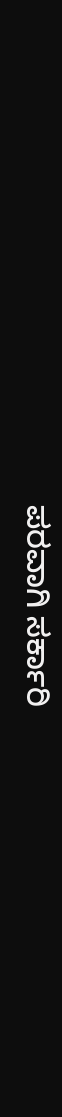ಪರವಾಗಿ ಸರ್ಕಾರಿ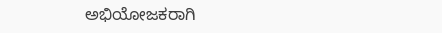ಅಭಿಯೋಜಕರಾಗಿ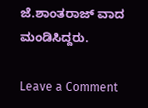ಜೆ.ಶಾಂತರಾಜ್‌ ವಾದ ಮಂಡಿಸಿದ್ದರು.

Leave a Comment